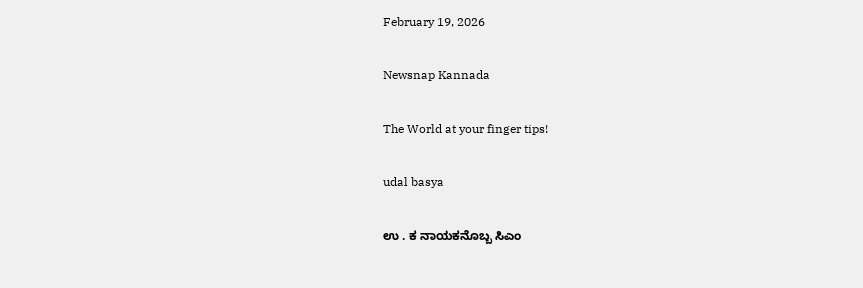February 19, 2026

Newsnap Kannada

The World at your finger tips!

udal basya

ಉ . ಕ ನಾಯಕನೊಬ್ಬ ಸಿಎಂ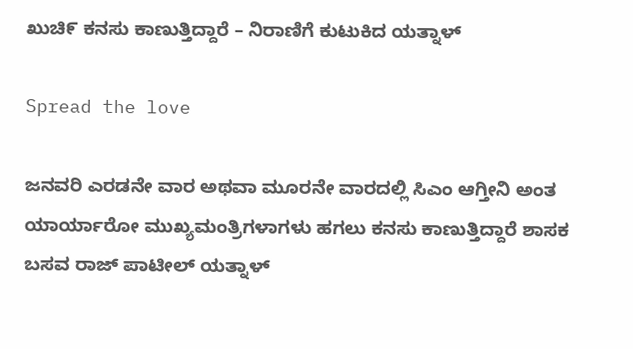ಖುಚಿ೯ ಕನಸು ಕಾಣುತ್ತಿದ್ದಾರೆ – ನಿರಾಣಿಗೆ ಕುಟುಕಿದ ಯತ್ನಾಳ್

Spread the love

ಜನವರಿ ಎರಡನೇ ವಾರ ಅಥವಾ ಮೂರನೇ ವಾರದಲ್ಲಿ ಸಿಎಂ ಆಗ್ತೀನಿ ಅಂತ ಯಾರ್ಯಾರೋ ಮುಖ್ಯಮಂತ್ರಿಗಳಾಗಳು ಹಗಲು ಕನಸು ಕಾಣುತ್ತಿದ್ದಾರೆ ಶಾಸಕ ಬಸವ ರಾಜ್ ಪಾಟೀಲ್ ಯತ್ನಾಳ್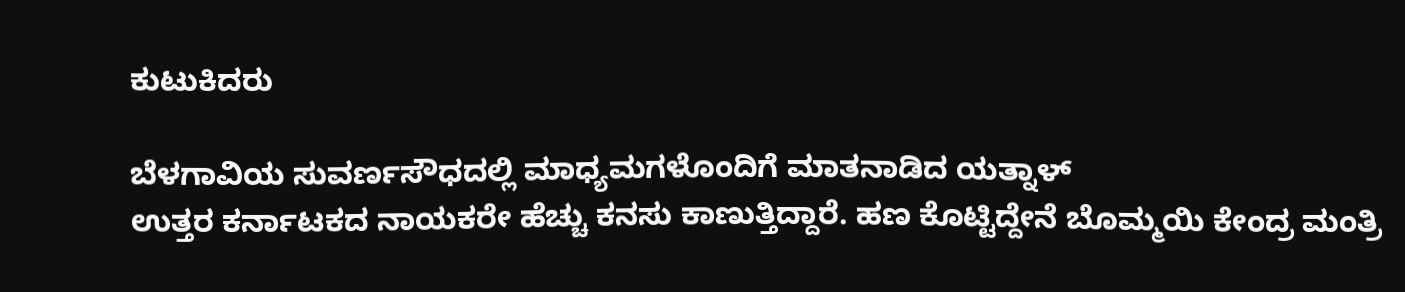ಕುಟುಕಿದರು

ಬೆಳಗಾವಿಯ ಸುವರ್ಣಸೌಧದಲ್ಲಿ ಮಾಧ್ಯಮಗಳೊಂದಿಗೆ ಮಾತನಾಡಿದ ಯತ್ನಾಳ್
ಉತ್ತರ ಕರ್ನಾಟಕದ ನಾಯಕರೇ ಹೆಚ್ಚು ಕನಸು ಕಾಣುತ್ತಿದ್ದಾರೆ. ಹಣ ಕೊಟ್ಟಿದ್ದೇನೆ ಬೊಮ್ಮಯಿ ಕೇಂದ್ರ ಮಂತ್ರಿ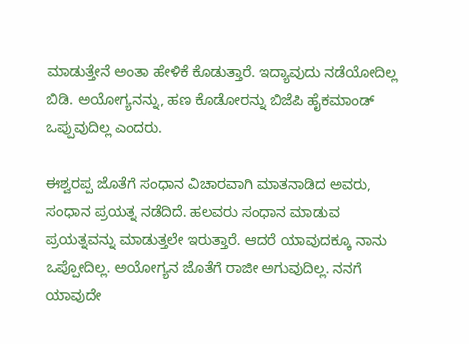ಮಾಡುತ್ತೇನೆ ಅಂತಾ ಹೇಳಿಕೆ ಕೊಡುತ್ತಾರೆ. ಇದ್ಯಾವುದು ನಡೆಯೋದಿಲ್ಲ ಬಿಡಿ. ಅಯೋಗ್ಯನನ್ನು, ಹಣ ಕೊಡೋರನ್ನು ಬಿಜೆಪಿ ಹೈಕಮಾಂಡ್ ಒಪ್ಪುವುದಿಲ್ಲ ಎಂದರು.

ಈಶ್ವರಪ್ಪ ಜೊತೆಗೆ ಸಂಧಾನ ವಿಚಾರವಾಗಿ ಮಾತನಾಡಿದ ಅವರು, ಸಂಧಾನ ಪ್ರಯತ್ನ ನಡೆದಿದೆ. ಹಲವರು ಸಂಧಾನ ಮಾಡುವ ಪ್ರಯತ್ನವನ್ನು ಮಾಡುತ್ತಲೇ ಇರುತ್ತಾರೆ. ಆದರೆ ಯಾವುದಕ್ಕೂ ನಾನು ಒಪ್ಪೋದಿಲ್ಲ. ಅಯೋಗ್ಯನ ಜೊತೆಗೆ ರಾಜೀ ಅಗುವುದಿಲ್ಲ. ನನಗೆ ಯಾವುದೇ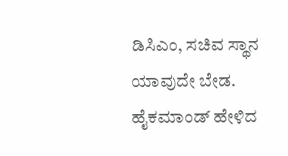ಡಿಸಿಎಂ, ಸಚಿವ ಸ್ಥಾನ ಯಾವುದೇ ಬೇಡ. ಹೈಕಮಾಂಡ್ ಹೇಳಿದ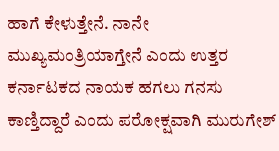ಹಾಗೆ ಕೇಳುತ್ತೇನೆ. ನಾನೇ ಮುಖ್ಯಮಂತ್ರಿಯಾಗ್ತೇನೆ ಎಂದು ಉತ್ತರ ಕರ್ನಾಟಕದ ನಾಯಕ ಹಗಲು ಗನಸು ಕಾಣ್ತಿದ್ದಾರೆ ಎಂದು ಪರೋಕ್ಷವಾಗಿ ಮುರುಗೇಶ್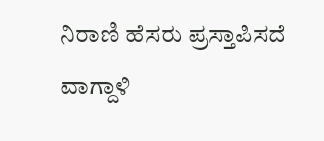ನಿರಾಣಿ ಹೆಸರು ಪ್ರಸ್ತಾಪಿಸದೆ ವಾಗ್ದಾಳಿ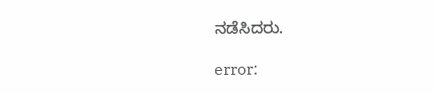ನಡೆಸಿದರು.

error: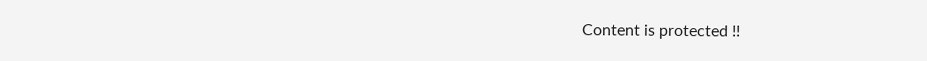Content is protected !!